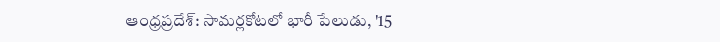ఆంధ్రప్రదేశ్: సామర్లకోటలో భారీ పేలుడు, '15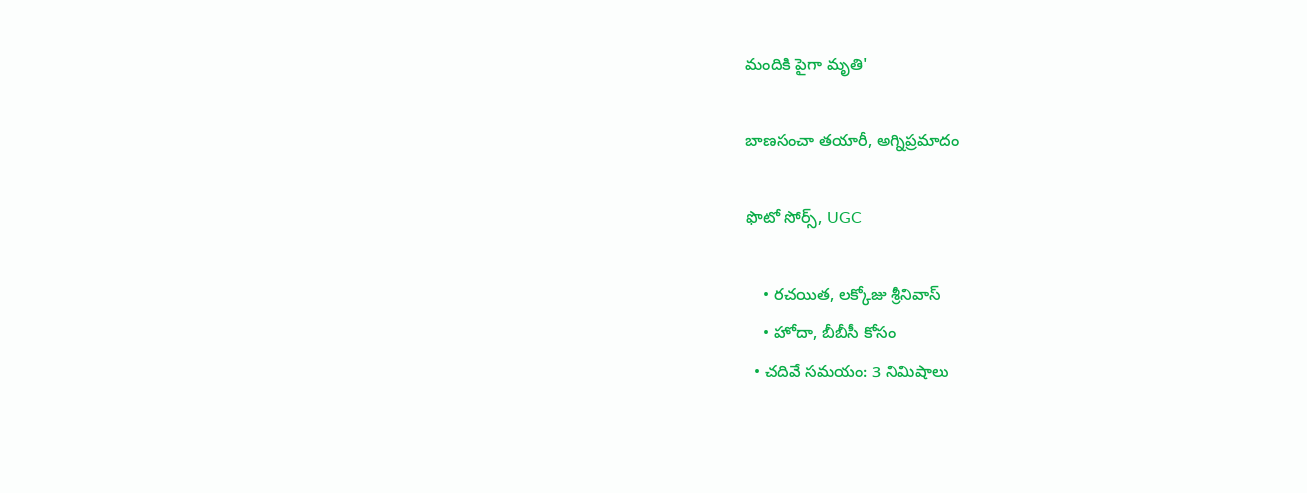మందికి పైగా మృతి'

బాణసంచా తయారీ, అగ్నిప్రమాదం

ఫొటో సోర్స్, UGC

    • రచయిత, లక్కోజు శ్రీనివాస్
    • హోదా, బీబీసీ కోసం
  • చదివే సమయం: 3 నిమిషాలు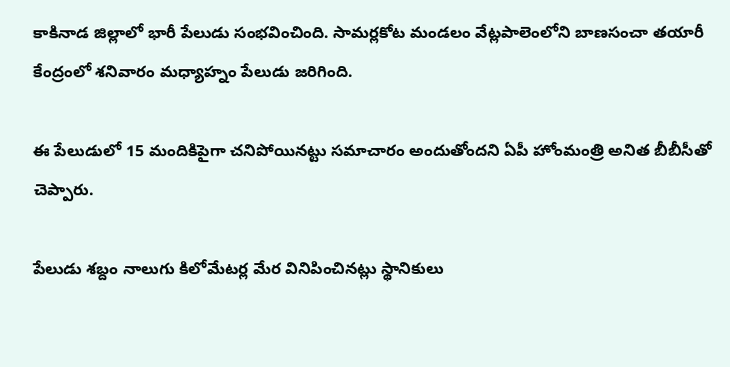కాకినాడ జిల్లాలో భారీ పేలుడు సంభవించింది. సామర్లకోట మండలం వేట్లపాలెంలోని బాణసంచా తయారీ కేంద్రంలో శనివారం మధ్యాహ్నం పేలుడు జరిగింది.

ఈ పేలుడులో 15 మందికిపైగా చనిపోయినట్టు సమాచారం అందుతోందని ఏపీ హోంమంత్రి అనిత బీబీసీతో చెప్పారు.

పేలుడు శబ్దం నాలుగు కిలోమేటర్ల మేర వినిపించినట్లు స్థానికులు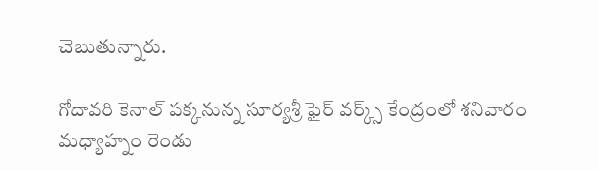చెబుతున్నారు.

గోదావరి కెనాల్ పక్కనున్న సూర్యశ్రీ ఫైర్ వర్క్స్‌ కేంద్రంలో శనివారం మధ్యాహ్నం రెండు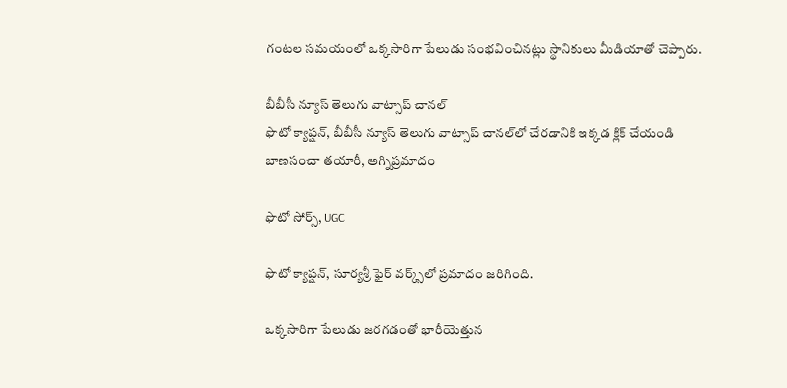గంటల సమయంలో ఒక్కసారిగా పేలుడు సంభవించినట్లు స్థానికులు మీడియాతో చెప్పారు.

బీబీసీ న్యూస్ తెలుగు వాట్సాప్ చానల్‌
ఫొటో క్యాప్షన్, బీబీసీ న్యూస్ తెలుగు వాట్సాప్ చానల్‌లో చేరడానికి ఇక్కడ క్లిక్ చేయండి
బాణసంచా తయారీ, అగ్నిప్రమాదం

ఫొటో సోర్స్, UGC

ఫొటో క్యాప్షన్, సూర్యశ్రీ ఫైర్ వర్క్స్‌లో ప్రమాదం జరిగింది.

ఒక్కసారిగా పేలుడు జరగడంతో భారీయెత్తున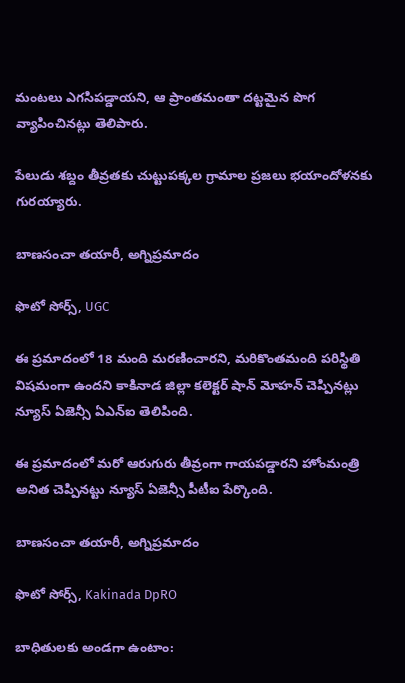మంటలు ఎగసిపడ్డాయని, ఆ ప్రాంతమంతా దట్టమైన పొగ వ్యాపించినట్లు తెలిపారు.

పేలుడు శబ్దం తీవ్రతకు చుట్టుపక్కల గ్రామాల ప్రజలు భయాందోళనకు గురయ్యారు.

బాణసంచా తయారీ, అగ్నిప్రమాదం

ఫొటో సోర్స్, UGC

ఈ ప్రమాదంలో 18 మంది మరణించారని, మరికొంతమంది పరిస్థితి విషమంగా ఉందని కాకినాడ జిల్లా కలెక్టర్ షాన్ మోహన్ చెప్పినట్లు న్యూస్ ఏజెన్సీ ఏఎన్‌ఐ తెలిపింది.

ఈ ప్రమాదంలో మరో ఆరుగురు తీవ్రంగా గాయపడ్డారని హోంమంత్రి అనిత చెప్పినట్టు న్యూస్ ఏజెన్సీ పీటీఐ పేర్కొంది.

బాణసంచా తయారీ, అగ్నిప్రమాదం

ఫొటో సోర్స్, Kakinada DpRO

బాధితులకు అండగా ఉంటాం: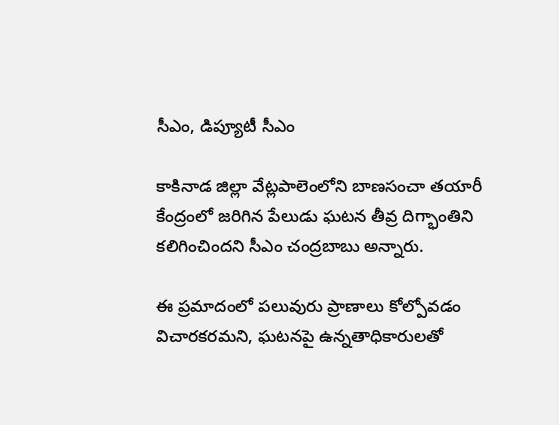సీఎం, డిప్యూటీ సీఎం

కాకినాడ జిల్లా వేట్లపాలెంలోని బాణసంచా తయారీ కేంద్రంలో జరిగిన పేలుడు ఘటన తీవ్ర దిగ్భాంతిని కలిగించిందని సీఎం చంద్రబాబు అన్నారు.

ఈ ప్రమాదంలో పలువురు ప్రాణాలు కోల్పోవడం విచారకరమని, ఘటనపై ఉన్నతాధికారులతో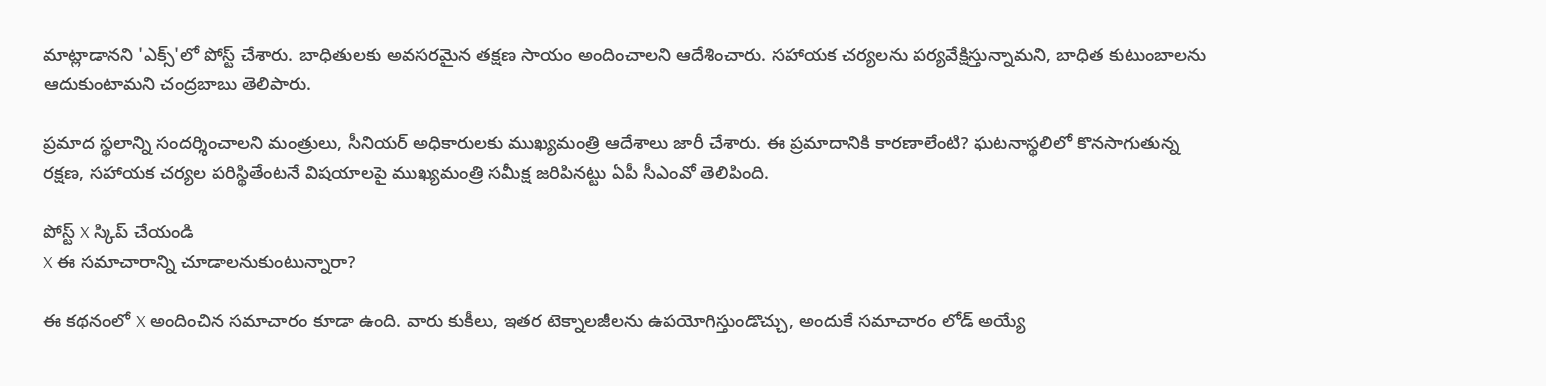మాట్లాడానని 'ఎక్స్'లో పోస్ట్ చేశారు. బాధితులకు అవసరమైన తక్షణ సాయం అందించాలని ఆదేశించారు. సహాయక చర్యలను పర్యవేక్షిస్తున్నామని, బాధిత కుటుంబాలను ఆదుకుంటామని చంద్రబాబు తెలిపారు.

ప్రమాద స్థలాన్ని సందర్శించాలని మంత్రులు, సీనియర్ అధికారులకు ముఖ్యమంత్రి ఆదేశాలు జారీ చేశారు. ఈ ప్రమాదానికి కారణాలేంటి? ఘటనాస్థలిలో కొనసాగుతున్న రక్షణ, సహాయక చర్యల పరిస్థితేంటనే విషయాలపై ముఖ్యమంత్రి సమీక్ష జరిపినట్టు ఏపీ సీఎంవో తెలిపింది.

పోస్ట్‌ X స్కిప్ చేయండి
X ఈ సమాచారాన్ని చూడాలనుకుంటున్నారా?

ఈ కథనంలో X అందించిన సమాచారం కూడా ఉంది. వారు కుకీలు, ఇతర టెక్నాలజీలను ఉపయోగిస్తుండొచ్చు, అందుకే సమాచారం లోడ్ అయ్యే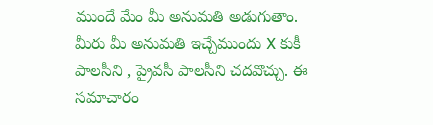ముందే మేం మీ అనుమతి అడుగుతాం. మీరు మీ అనుమతి ఇచ్చేముందు X కుకీ పాలసీని , ప్రైవసీ పాలసీని చదవొచ్చు. ఈ సమాచారం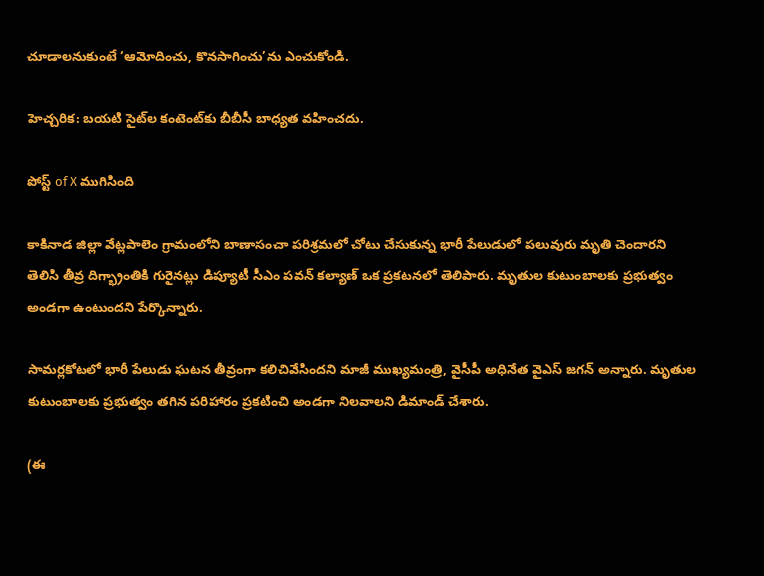చూడాలనుకుంటే ‘ఆమోదించు, కొనసాగించు’ను ఎంచుకోండి.

హెచ్చరిక: బయటి సైట్‌ల కంటెంట్‌కు బీబీసీ బాధ్యత వహించదు.

పోస్ట్ of X ముగిసింది

కాకినాడ జిల్లా వేట్లపాలెం గ్రామంలోని బాణాసంచా పరిశ్రమలో చోటు చేసుకున్న భారీ పేలుడులో పలువురు మృతి చెందారని తెలిసి తీవ్ర దిగ్భ్రాంతికి గురైనట్లు డిప్యూటీ సీఎం పవన్ కల్యాణ్ ఒక ప్రకటనలో తెలిపారు. మృతుల కుటుంబాలకు ప్రభుత్వం అండగా ఉంటుందని పేర్కొన్నారు.

సామర్లకోటలో భారీ పేలుడు ఘటన తీవ్రంగా కలిచివేసిందని మాజీ ముఖ్యమంత్రి, వైసీపీ అధినేత వైఎస్ జగన్ అన్నారు. మృతుల కుటుంబాలకు ప్రభుత్వం తగిన పరిహారం ప్రకటించి అండగా నిలవాలని డిమాండ్ చేశారు.

(ఈ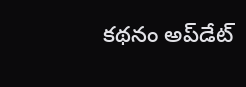కథనం అప్‌డేట్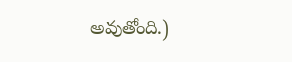అవుతోంది.)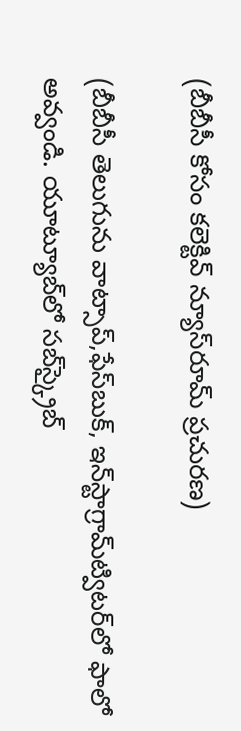(బీబీసీ కోసం కలెక్టివ్ న్యూస్‌రూమ్ ప్రచురణ)

(బీబీసీ తెలుగును వాట్సాప్‌,ఫేస్‌బుక్, ఇన్‌స్టాగ్రామ్‌ట్విటర్‌లో ఫాలో అవ్వండి. యూట్యూబ్‌లో సబ్‌స్క్రైబ్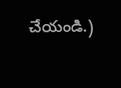చేయండి.)